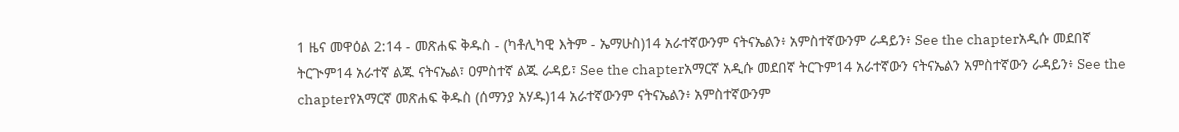1 ዜና መዋዕል 2:14 - መጽሐፍ ቅዱስ - (ካቶሊካዊ እትም - ኤማሁስ)14 አራተኛውንም ናትናኤልን፥ አምስተኛውንም ራዳይን፥ See the chapterአዲሱ መደበኛ ትርጒም14 አራተኛ ልጁ ናትናኤል፣ ዐምስተኛ ልጁ ራዳይ፣ See the chapterአማርኛ አዲሱ መደበኛ ትርጉም14 አራተኛውን ናትናኤልን አምስተኛውን ራዳይን፥ See the chapterየአማርኛ መጽሐፍ ቅዱስ (ሰማንያ አሃዱ)14 አራተኛውንም ናትናኤልን፥ አምስተኛውንም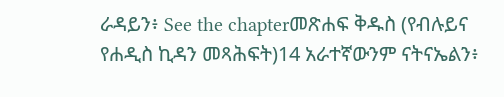ራዳይን፥ See the chapterመጽሐፍ ቅዱስ (የብሉይና የሐዲስ ኪዳን መጻሕፍት)14 አራተኛውንም ናትናኤልን፥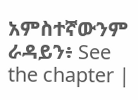አምስተኛውንም ራዳይን፥ See the chapter |